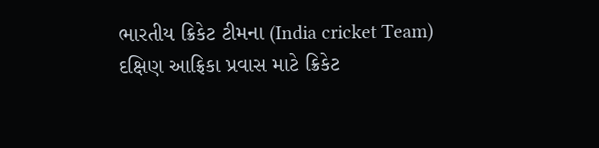ભારતીય ક્રિકેટ ટીમના (India cricket Team) દક્ષિણ આફ્રિકા પ્રવાસ માટે ક્રિકેટ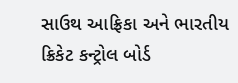સાઉથ આફ્રિકા અને ભારતીય ક્રિકેટ કન્ટ્રોલ બોર્ડ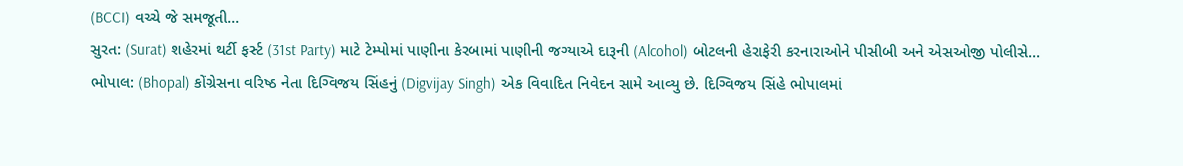(BCCI) વચ્ચે જે સમજૂતી...
સુરત: (Surat) શહેરમાં થર્ટી ફર્સ્ટ (31st Party) માટે ટેમ્પોમાં પાણીના કેરબામાં પાણીની જગ્યાએ દારૂની (Alcohol) બોટલની હેરાફેરી કરનારાઓને પીસીબી અને એસઓજી પોલીસે...
ભોપાલ: (Bhopal) કોંગ્રેસના વરિષ્ઠ નેતા દિગ્વિજય સિંહનું (Digvijay Singh) એક વિવાદિત નિવેદન સામે આવ્યુ છે. દિગ્વિજય સિંહે ભોપાલમાં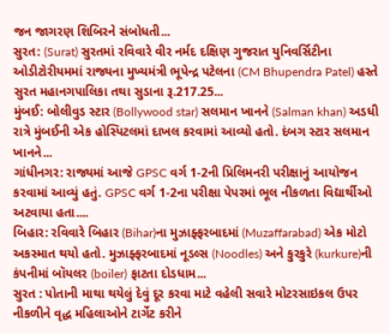જન જાગરણ શિબિરને સંબોધતી...
સુરત: (Surat) સુરતમાં રવિવારે વીર નર્મદ દક્ષિણ ગુજરાત યુનિવર્સિટીના ઓડીટોરીયમમાં રાજ્યના મુખ્યમંત્રી ભૂપેન્દ્ર પટેલના (CM Bhupendra Patel) હસ્તે સુરત મહાનગપાલિકા તથા સુડાના રૂ.217.25...
મુંબઈ: બોલીવુડ સ્ટાર (Bollywood star) સલમાન ખાનને (Salman khan) અડધી રાત્રે મુંબઈની એક હોસ્પિટલમાં દાખલ કરવામાં આવ્યો હતો. દંબગ સ્ટાર સલમાન ખાનને...
ગાંધીનગર: રાજ્યમાં આજે GPSC વર્ગ 1-2ની પ્રિલિમનરી પરીક્ષાનું આયોજન કરવામાં આવ્યું હતું. GPSC વર્ગ 1-2ના પરીક્ષા પેપરમાં ભૂલ નીકળતા વિદ્યાર્થીઓ અટવાયા હતા....
બિહાર: રવિવારે બિહાર (Bihar)ના મુઝાફ્ફરબાદમાં (Muzaffarabad) એક મોટો અકસ્માત થયો હતો. મુઝાફ્ફરબાદમાં નૂડલ્સ (Noodles) અને કુરકુરે (kurkure)ની કંપનીમાં બૉયલર (boiler) ફાટતા દોડધામ...
સુરત : પોતાની માથા થયેલું દેવું દૂર કરવા માટે વહેલી સવારે મોટરસાઇકલ ઉપર નીકળીને વૃદ્ધ મહિલાઓને ટાર્ગેટ કરીને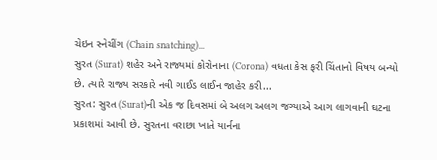ચેઇન સ્નેચીંગ (Chain snatching)...
સુરત (Surat) શહેર અને રાજ્યમાં કોરોનાના (Corona) વધતા કેસ ફરી ચિંતાનો વિષય બન્યો છે. ત્યારે રાજ્ય સરકારે નવી ગાઈડ લાઈન જાહેર કરી...
સુરત: સુરત (Surat)ની એક જ દિવસમાં બે અલગ અલગ જગ્યાએ આગ લાગવાની ઘટના પ્રકાશમાં આવી છે. સુરતના વરાછા ખાતે યાર્નના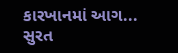કારખાનમાં આગ...
સુરત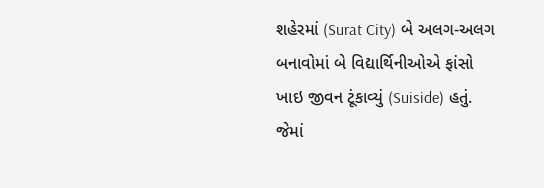શહેરમાં (Surat City) બે અલગ-અલગ બનાવોમાં બે વિદ્યાર્થિનીઓએ ફાંસો ખાઇ જીવન ટૂંકાવ્યું (Suiside) હતું. જેમાં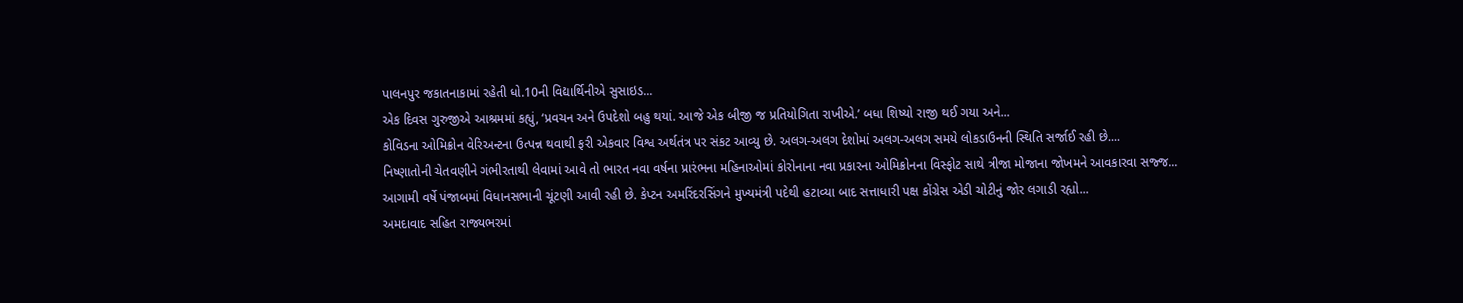પાલનપુર જકાતનાકામાં રહેતી ધો.10ની વિદ્યાર્થિનીએ સુસાઇડ...
એક દિવસ ગુરુજીએ આશ્રમમાં કહ્યું, ‘પ્રવચન અને ઉપદેશો બહુ થયાં. આજે એક બીજી જ પ્રતિયોગિતા રાખીએ.’ બધા શિષ્યો રાજી થઈ ગયા અને...
કોવિડના ઓમિક્રોન વેરિઅન્ટના ઉત્પન્ન થવાથી ફરી એકવાર વિશ્વ અર્થતંત્ર પર સંકટ આવ્યુ છે. અલગ-અલગ દેશોમાં અલગ-અલગ સમયે લોકડાઉનની સ્થિતિ સર્જાઈ રહી છે....
નિષ્ણાતોની ચેતવણીને ગંભીરતાથી લેવામાં આવે તો ભારત નવા વર્ષના પ્રારંભના મહિનાઓમાં કોરોનાના નવા પ્રકારના ઓમિક્રોનના વિસ્ફોટ સાથે ત્રીજા મોજાના જોખમને આવકારવા સજ્જ...
આગામી વર્ષે પંજાબમાં વિધાનસભાની ચૂંટણી આવી રહી છે. કેપ્ટન અમરિંદરસિંગને મુખ્યમંત્રી પદેથી હટાવ્યા બાદ સત્તાધારી પક્ષ કોંગ્રેસ એડી ચોટીનું જોર લગાડી રહ્યો...
અમદાવાદ સહિત રાજ્યભરમાં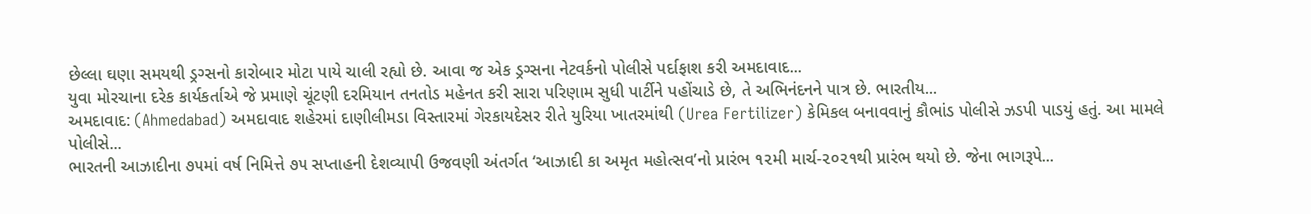છેલ્લા ઘણા સમયથી ડ્રગ્સનો કારોબાર મોટા પાયે ચાલી રહ્યો છે. આવા જ એક ડ્રગ્સના નેટવર્કનો પોલીસે પર્દાફાશ કરી અમદાવાદ...
યુવા મોરચાના દરેક કાર્યકર્તાએ જે પ્રમાણે ચૂંટણી દરમિયાન તનતોડ મહેનત કરી સારા પરિણામ સુધી પાર્ટીને પહોંચાડે છે, તે અભિનંદનને પાત્ર છે. ભારતીય...
અમદાવાદ: (Ahmedabad) અમદાવાદ શહેરમાં દાણીલીમડા વિસ્તારમાં ગેરકાયદેસર રીતે યુરિયા ખાતરમાંથી (Urea Fertilizer) કેમિકલ બનાવવાનું કૌભાંડ પોલીસે ઝડપી પાડયું હતું. આ મામલે પોલીસે...
ભારતની આઝાદીના ૭૫માં વર્ષ નિમિત્તે ૭૫ સપ્તાહની દેશવ્યાપી ઉજવણી અંતર્ગત ‘આઝાદી કા અમૃત મહોત્સવ’નો પ્રારંભ ૧૨મી માર્ચ-૨૦૨૧થી પ્રારંભ થયો છે. જેના ભાગરૂપે...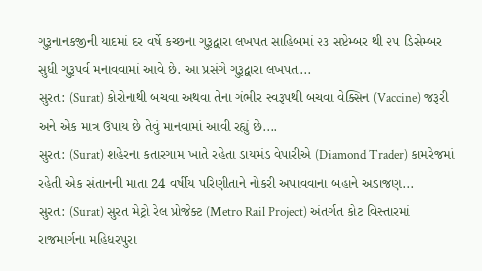ગુરૂનાનકજીની યાદમાં દર વર્ષે કચ્છના ગુરૂદ્વારા લખપત સાહિબમાં ૨૩ સપ્ટેમ્બર થી ૨૫ ડિસેમ્બર સુધી ગુરૂપર્વ મનાવવામાં આવે છે. આ પ્રસંગે ગુરૂદ્વારા લખપત...
સુરત: (Surat) કોરોનાથી બચવા અથવા તેના ગંભીર સ્વરૂપથી બચવા વેક્સિન (Vaccine) જરૂરી અને એક માત્ર ઉપાય છે તેવું માનવામાં આવી રહ્યું છે....
સુરત: (Surat) શહેરના કતારગામ ખાતે રહેતા ડાયમંડ વેપારીએ (Diamond Trader) કામરેજમાં રહેતી એક સંતાનની માતા 24 વર્ષીય પરિણીતાને નોકરી અપાવવાના બહાને અડાજણ...
સુરત: (Surat) સુરત મેટ્રો રેલ પ્રોજેક્ટ (Metro Rail Project) અંતર્ગત કોટ વિસ્તારમાં રાજમાર્ગના મહિધરપુરા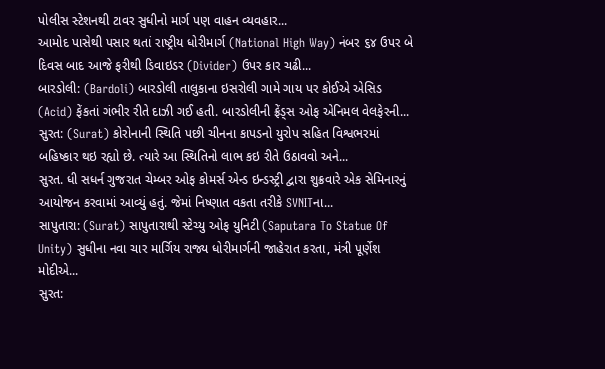પોલીસ સ્ટેશનથી ટાવર સુધીનો માર્ગ પણ વાહન વ્યવહાર...
આમોદ પાસેથી પસાર થતાં રાષ્ટ્રીય ધોરીમાર્ગ (National High Way) નંબર ૬૪ ઉપર બે દિવસ બાદ આજે ફરીથી ડિવાઇડર (Divider) ઉપર કાર ચઢી...
બારડોલી: (Bardoli) બારડોલી તાલુકાના ઇસરોલી ગામે ગાય પર કોઈએ એસિડ (Acid) ફેંકતાં ગંભીર રીતે દાઝી ગઈ હતી. બારડોલીની ફ્રેંડ્સ ઓફ એનિમલ વેલફેરની...
સુરત: (Surat) કોરોનાની સ્થિતિ પછી ચીનના કાપડનો યુરોપ સહિત વિશ્વભરમાં બહિષ્કાર થઇ રહ્યો છે. ત્યારે આ સ્થિતિનો લાભ કઇ રીતે ઉઠાવવો અને...
સુરત. ધી સધર્ન ગુજરાત ચેમ્બર ઓફ કોમર્સ એન્ડ ઇન્ડસ્ટ્રી દ્વારા શુક્રવારે એક સેમિનારનું આયોજન કરવામાં આવ્યું હતું. જેમાં નિષ્ણાત વકતા તરીકે SVNITના...
સાપુતારા: (Surat) સાપુતારાથી સ્ટેચ્યુ ઓફ યુનિટી (Saputara To Statue Of Unity) સુધીના નવા ચાર માર્ગિય રાજ્ય ધોરીમાર્ગની જાહેરાત કરતા, મંત્રી પૂર્ણેશ મોદીએ...
સુરત: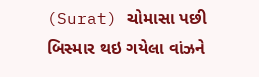(Surat) ચોમાસા પછી બિસ્માર થઇ ગયેલા વાંઝને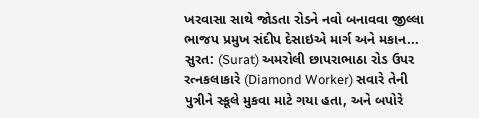ખરવાસા સાથે જોડતા રોડને નવો બનાવવા જીલ્લા ભાજપ પ્રમુખ સંદીપ દેસાઇએ માર્ગ અને મકાન...
સુરત: (Surat) અમરોલી છાપરાભાઠા રોડ ઉપર રત્નકલાકારે (Diamond Worker) સવારે તેની પુત્રીને સ્કૂલે મુકવા માટે ગયા હતા, અને બપોરે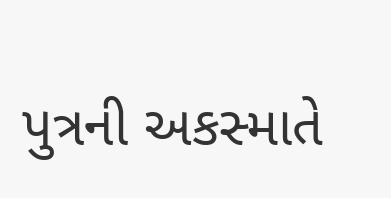પુત્રની અકસ્માતે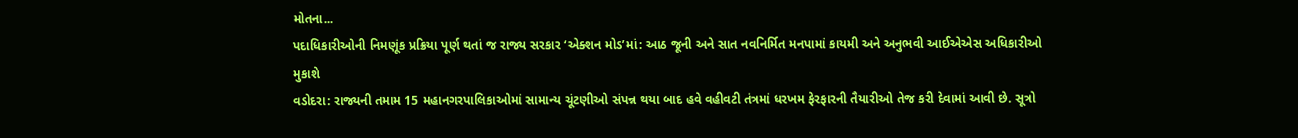મોતના...
પદાધિકારીઓની નિમણૂંક પ્રક્રિયા પૂર્ણ થતાં જ રાજ્ય સરકાર ‘એક્શન મોડ’માં: આઠ જૂની અને સાત નવનિર્મિત મનપામાં કાયમી અને અનુભવી આઈએએસ અધિકારીઓ મુકાશે
વડોદરા: રાજ્યની તમામ 15 મહાનગરપાલિકાઓમાં સામાન્ય ચૂંટણીઓ સંપન્ન થયા બાદ હવે વહીવટી તંત્રમાં ધરખમ ફેરફારની તૈયારીઓ તેજ કરી દેવામાં આવી છે. સૂત્રો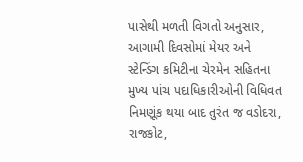પાસેથી મળતી વિગતો અનુસાર, આગામી દિવસોમાં મેયર અને સ્ટેન્ડિંગ કમિટીના ચેરમેન સહિતના મુખ્ય પાંચ પદાધિકારીઓની વિધિવત નિમણૂંક થયા બાદ તુરંત જ વડોદરા, રાજકોટ,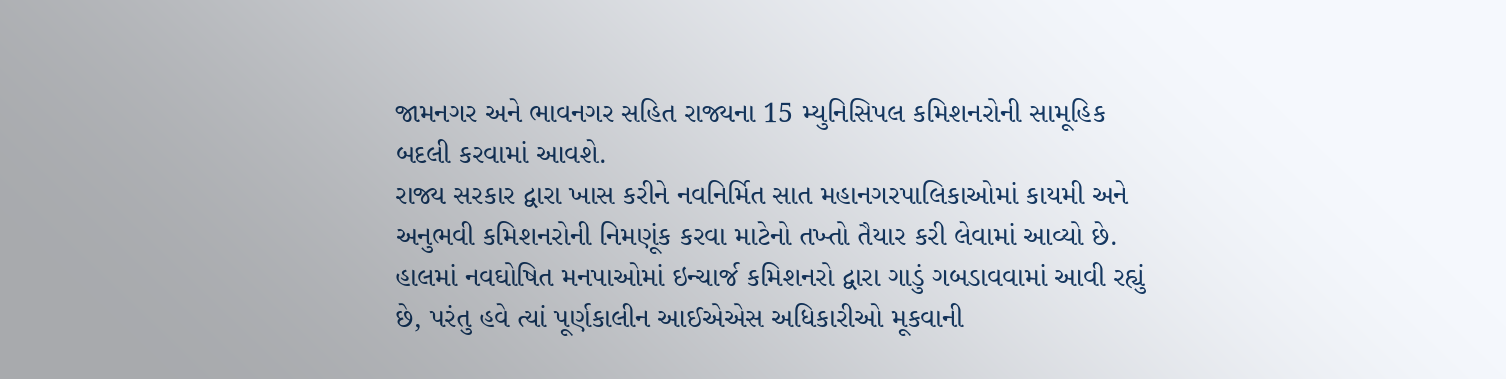જામનગર અને ભાવનગર સહિત રાજ્યના 15 મ્યુનિસિપલ કમિશનરોની સામૂહિક બદલી કરવામાં આવશે.
રાજ્ય સરકાર દ્વારા ખાસ કરીને નવનિર્મિત સાત મહાનગરપાલિકાઓમાં કાયમી અને અનુભવી કમિશનરોની નિમણૂંક કરવા માટેનો તખ્તો તૈયાર કરી લેવામાં આવ્યો છે. હાલમાં નવઘોષિત મનપાઓમાં ઇન્ચાર્જ કમિશનરો દ્વારા ગાડું ગબડાવવામાં આવી રહ્યું છે, પરંતુ હવે ત્યાં પૂર્ણકાલીન આઈએએસ અધિકારીઓ મૂકવાની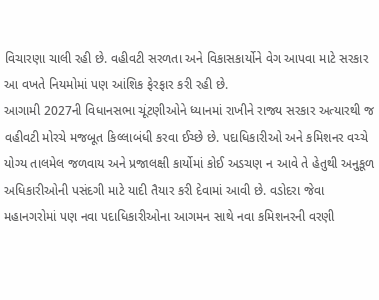વિચારણા ચાલી રહી છે. વહીવટી સરળતા અને વિકાસકાર્યોને વેગ આપવા માટે સરકાર આ વખતે નિયમોમાં પણ આંશિક ફેરફાર કરી રહી છે.
આગામી 2027ની વિધાનસભા ચૂંટણીઓને ધ્યાનમાં રાખીને રાજ્ય સરકાર અત્યારથી જ વહીવટી મોરચે મજબૂત કિલ્લાબંધી કરવા ઈચ્છે છે. પદાધિકારીઓ અને કમિશનર વચ્ચે યોગ્ય તાલમેલ જળવાય અને પ્રજાલક્ષી કાર્યોમાં કોઈ અડચણ ન આવે તે હેતુથી અનુકૂળ અધિકારીઓની પસંદગી માટે યાદી તૈયાર કરી દેવામાં આવી છે. વડોદરા જેવા મહાનગરોમાં પણ નવા પદાધિકારીઓના આગમન સાથે નવા કમિશનરની વરણી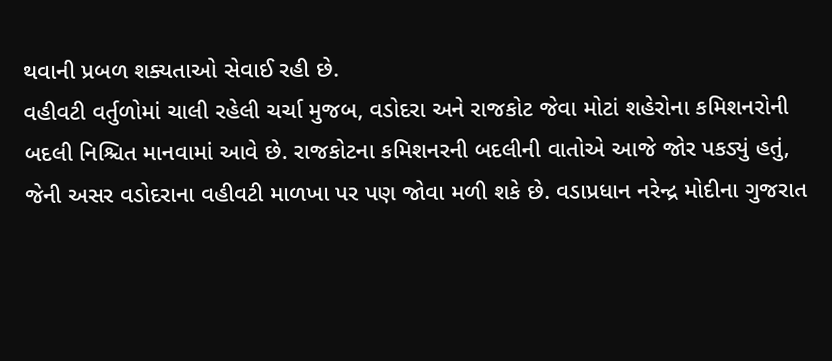થવાની પ્રબળ શક્યતાઓ સેવાઈ રહી છે.
વહીવટી વર્તુળોમાં ચાલી રહેલી ચર્ચા મુજબ, વડોદરા અને રાજકોટ જેવા મોટાં શહેરોના કમિશનરોની બદલી નિશ્ચિત માનવામાં આવે છે. રાજકોટના કમિશનરની બદલીની વાતોએ આજે જોર પકડ્યું હતું, જેની અસર વડોદરાના વહીવટી માળખા પર પણ જોવા મળી શકે છે. વડાપ્રધાન નરેન્દ્ર મોદીના ગુજરાત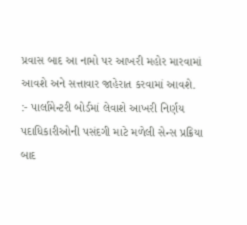પ્રવાસ બાદ આ નામો પર આખરી મહોર મારવામાં આવશે અને સત્તાવાર જાહેરાત કરવામાં આવશે.
:- પાર્લામેન્ટરી બોર્ડમાં લેવાશે આખરી નિર્ણય
પદાધિકારીઓની પસંદગી માટે મળેલી સેન્સ પ્રક્રિયા બાદ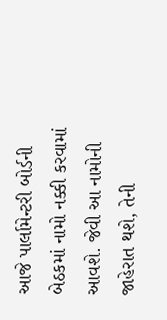આજે પાર્લામેન્ટરી બોર્ડની બેઠકમાં નામો નક્કી કરવામાં આવશે. જેવી આ નામોની જાહેરાત થશે, તેની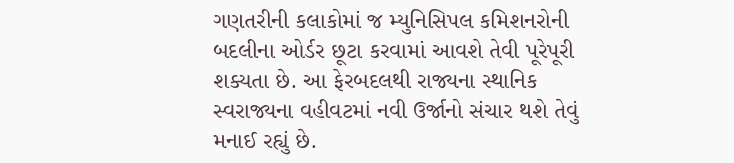ગણતરીની કલાકોમાં જ મ્યુનિસિપલ કમિશનરોની બદલીના ઓર્ડર છૂટા કરવામાં આવશે તેવી પૂરેપૂરી શક્યતા છે. આ ફેરબદલથી રાજ્યના સ્થાનિક સ્વરાજ્યના વહીવટમાં નવી ઉર્જાનો સંચાર થશે તેવું મનાઈ રહ્યું છે.